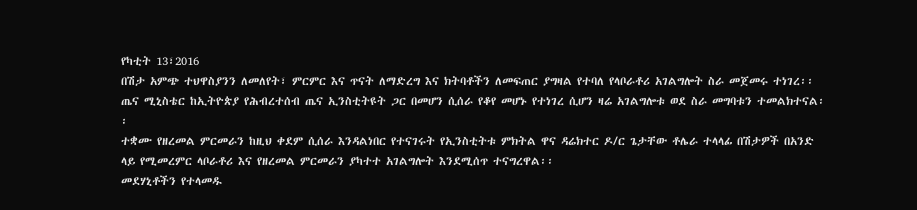የካቲት 13፣2016
በሽታ አምጭ ተህዋስያንን ለመለየት፣ ምርምር እና ጥናት ለማድረግ እና ክትባቶችን ለመፍጠር ያግዛል የተባለ የላቦራቶሪ አገልግሎት ስራ መጀመሩ ተነገረ፡፡
ጤና ሚኒስቴር ከኢትዮጵያ የሕብረተሰብ ጤና ኢንስቲትዩት ጋር በመሆን ሲሰራ የቆየ መሆኑ የተነገረ ሲሆን ዛሬ አገልግሎቱ ወደ ስራ መግባቱን ተመልክተናል፡፡
ተቋሙ የዘረመል ምርመራን ከዚህ ቀደም ሲሰራ እንዳልነበር የተናገሩት የኢንስቲትቱ ምክትል ዋና ዳሬክተር ዶ/ር ጌታቸው ቶሌራ ተላላፊ በሽታዎች በአንድ ላይ የሚመረምር ላቦራቶሪ እና የዘረመል ምርመራን ያካተተ አገልግሎት እንደሚሰጥ ተናግረዋል፡፡
መደሃኒቶችን የተላመዱ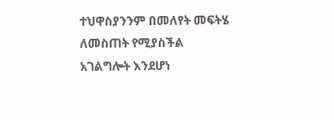ተህዋስያንንም በመለየት መፍትሄ ለመስጠት የሚያስችል አገልግሎት እንደሆነ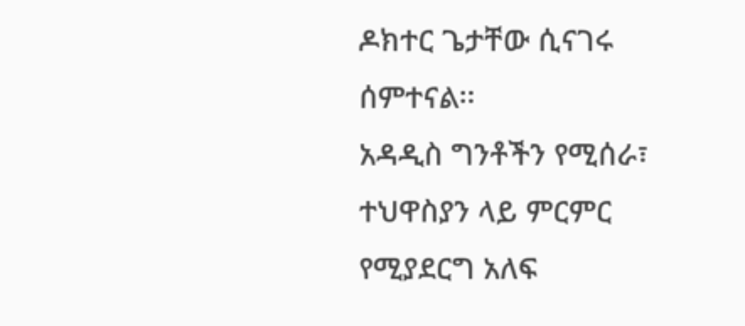ዶክተር ጌታቸው ሲናገሩ ሰምተናል፡፡
አዳዲስ ግንቶችን የሚሰራ፣ ተህዋስያን ላይ ምርምር የሚያደርግ አለፍ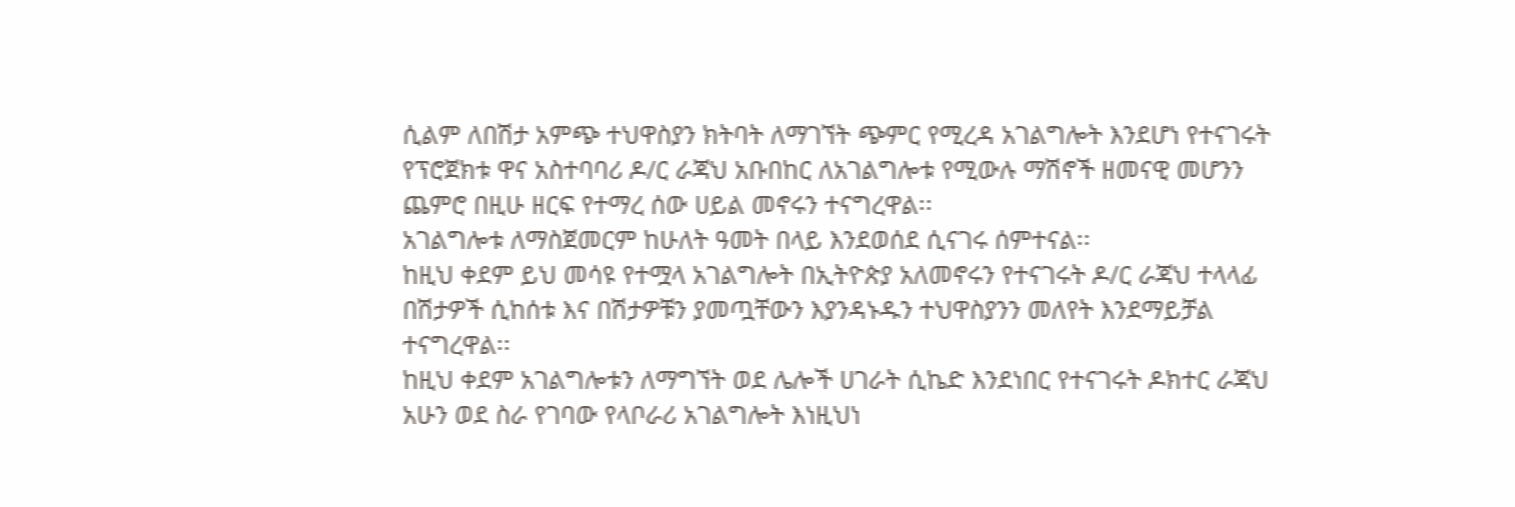ሲልም ለበሽታ አምጭ ተህዋስያን ክትባት ለማገኘት ጭምር የሚረዳ አገልግሎት እንደሆነ የተናገሩት የፕሮጀክቱ ዋና አስተባባሪ ዶ/ር ራጃህ አቡበከር ለአገልግሎቱ የሚውሉ ማሽኖች ዘመናዊ መሆንን ጨምሮ በዚሁ ዘርፍ የተማረ ሰው ሀይል መኖሩን ተናግረዋል፡፡
አገልግሎቱ ለማስጀመርም ከሁለት ዓመት በላይ እንደወሰደ ሲናገሩ ሰምተናል፡፡
ከዚህ ቀደም ይህ መሳዩ የተሟላ አገልግሎት በኢትዮጵያ አለመኖሩን የተናገሩት ዶ/ር ራጃህ ተላላፊ በሽታዎች ሲከሰቱ እና በሽታዎቹን ያመጧቸውን እያንዳኑዱን ተህዋስያንን መለየት እንደማይቻል ተናግረዋል፡፡
ከዚህ ቀደም አገልግሎቱን ለማግኘት ወደ ሌሎች ሀገራት ሲኬድ እንደነበር የተናገሩት ዶክተር ራጃህ አሁን ወደ ስራ የገባው የላቦራሪ አገልግሎት እነዚህነ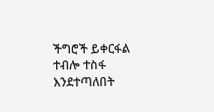ችግሮች ይቀርፋል ተብሎ ተስፋ እንደተጣለበት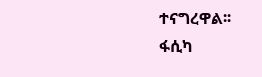ተናግረዋል፡፡
ፋሲካ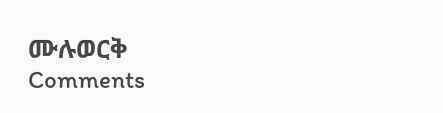ሙሉወርቅ
Comments